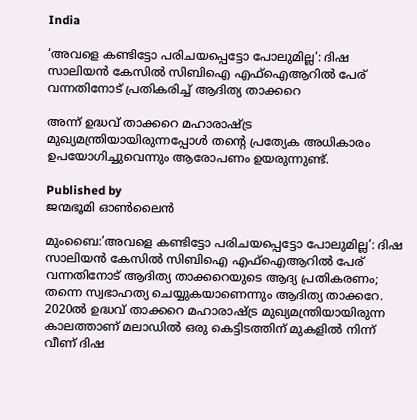India

‘അവളെ കണ്ടിട്ടോ പരിചയപ്പെട്ടോ പോലുമില്ല’: ദിഷ സാലിയൻ കേസിൽ സിബിഐ എഫ്‌ഐആറിൽ പേര് വന്നതിനോട് പ്രതികരിച്ച് ആദിത്യ താക്കറെ

അന്ന് ഉദ്ധവ് താക്കറെ മഹാരാഷ്ട്ര മുഖ്യമന്ത്രിയായിരുന്നപ്പോള്‍ തന്‍റെ പ്രത്യേക അധികാരം ഉപയോഗിച്ചുവെന്നും ആരോപണം ഉയരുന്നുണ്ട്.

Published by
ജന്മഭൂമി ഓണ്‍ലൈന്‍

മുംബൈ:’അവളെ കണ്ടിട്ടോ പരിചയപ്പെട്ടോ പോലുമില്ല’: ദിഷ സാലിയൻ കേസിൽ സിബിഐ എഫ്‌ഐആറിൽ പേര് വന്നതിനോട് ആദിത്യ താക്കറെയുടെ ആദ്യ പ്രതികരണം; തന്നെ സ്വഭാഹത്യ ചെയ്യുകയാണെന്നും ആദിത്യ താക്കറേ. 2020ല്‍ ഉദ്ധവ് താക്കറെ മഹാരാഷ്‌ട്ര മുഖ്യമന്ത്രിയായിരുന്ന കാലത്താണ് മലാഡില്‍ ഒരു കെട്ടിടത്തിന് മുകളില്‍ നിന്ന് വീണ് ദിഷ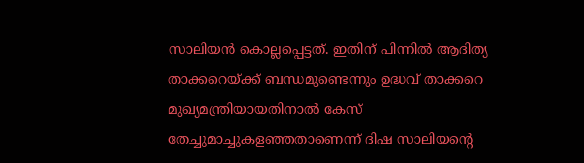സാലിയന്‍ കൊല്ലപ്പെട്ടത്. ഇതിന് പിന്നില്‍ ആദിത്യ താക്കറെയ്‌ക്ക് ബന്ധമുണ്ടെന്നും ഉദ്ധവ് താക്കറെ മുഖ്യമന്ത്രിയായതിനാല്‍ കേസ് തേച്ചുമാച്ചുകളഞ്ഞതാണെന്ന് ദിഷ സാലിയന്റെ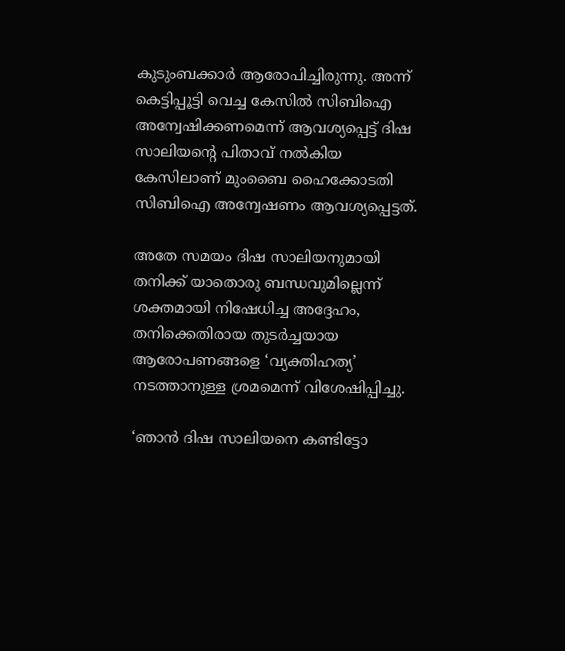കുടുംബക്കാര്‍ ആരോപിച്ചിരുന്നു. അന്ന് കെട്ടിപ്പൂട്ടി വെച്ച കേസില്‍ സിബിഐ അന്വേഷിക്കണമെന്ന് ആവശ്യപ്പെട്ട് ദിഷ സാലിയന്റെ പിതാവ് നല്‍കിയ കേസിലാണ് മുംബൈ ഹൈക്കോടതി സിബിഐ അന്വേഷണം ആവശ്യപ്പെട്ടത്.

അതേ സമയം ദിഷ സാലിയനുമായി തനിക്ക് യാതൊരു ബന്ധവുമില്ലെന്ന് ശക്തമായി നിഷേധിച്ച അദ്ദേഹം, തനിക്കെതിരായ തുടർച്ചയായ ആരോപണങ്ങളെ ‘വ്യക്തിഹത്യ’ നടത്താനുള്ള ശ്രമമെന്ന് വിശേഷിപ്പിച്ചു.

‘ഞാൻ ദിഷ സാലിയനെ കണ്ടിട്ടോ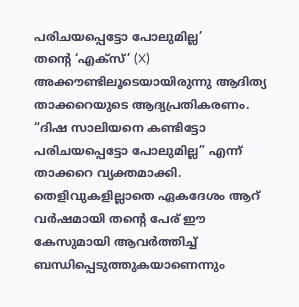പരിചയപ്പെട്ടോ പോലുമില്ല’
തന്റെ ‘എക്സ്’ (X) അക്കൗണ്ടിലൂടെയായിരുന്നു ആദിത്യ താക്കറെയുടെ ആദ്യപ്രതികരണം. “ദിഷ സാലിയനെ കണ്ടിട്ടോ പരിചയപ്പെട്ടോ പോലുമില്ല” എന്ന് താക്കറെ വ്യക്തമാക്കി. തെളിവുകളില്ലാതെ ഏകദേശം ആറ് വർഷമായി തന്റെ പേര് ഈ കേസുമായി ആവർത്തിച്ച് ബന്ധിപ്പെടുത്തുകയാണെന്നും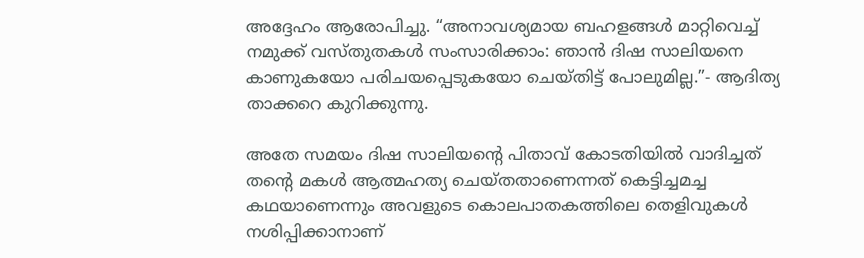അദ്ദേഹം ആരോപിച്ചു. “അനാവശ്യമായ ബഹളങ്ങൾ മാറ്റിവെച്ച് നമുക്ക് വസ്തുതകൾ സംസാരിക്കാം: ഞാൻ ദിഷ സാലിയനെ കാണുകയോ പരിചയപ്പെടുകയോ ചെയ്തിട്ട് പോലുമില്ല.”- ആദിത്യ താക്കറെ കുറിക്കുന്നു.

അതേ സമയം ദിഷ സാലിയന്റെ പിതാവ് കോടതിയില്‍ വാദിച്ചത് തന്റെ മകള്‍ ആത്മഹത്യ ചെയ്തതാണെന്നത് കെട്ടിച്ചമച്ച കഥയാണെന്നും അവളുടെ കൊലപാതകത്തിലെ തെളിവുകള്‍ നശിപ്പിക്കാനാണ്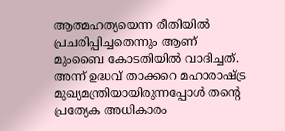ആത്മഹത്യയെന്ന രീതിയില്‍ പ്രചരിപ്പിച്ചതെന്നും ആണ് മുംബൈ കോടതിയില്‍ വാദിച്ചത്. അന്ന് ഉദ്ധവ് താക്കറെ മഹാരാഷ്‌ട്ര മുഖ്യമന്ത്രിയായിരുന്നപ്പോള്‍ തന്റെ പ്രത്യേക അധികാരം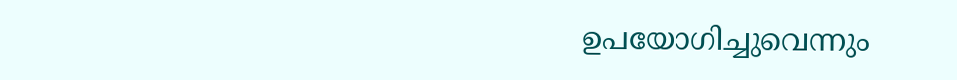ഉപയോഗിച്ചുവെന്നും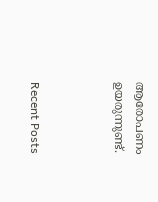ആരോപണം ഉയരുന്നുണ്ട്.



Recent Posts